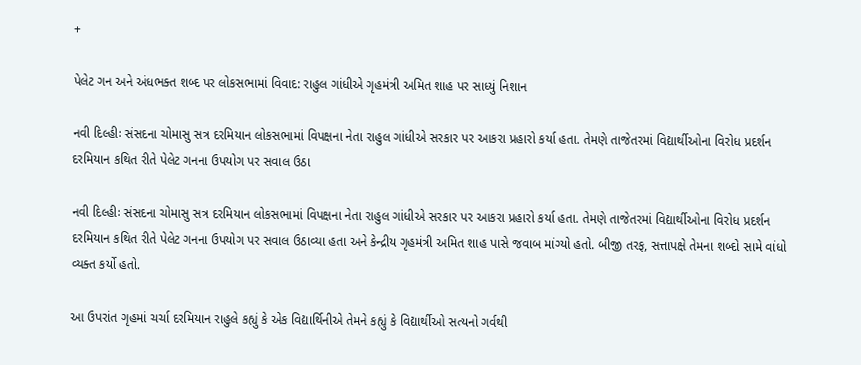+

પેલેટ ગન અને અંધભક્ત શબ્દ પર લોકસભામાં વિવાદ: રાહુલ ગાંધીએ ગૃહમંત્રી અમિત શાહ પર સાધ્યું નિશાન

નવી દિલ્હીઃ સંસદના ચોમાસુ સત્ર દરમિયાન લોકસભામાં વિપક્ષના નેતા રાહુલ ગાંધીએ સરકાર પર આકરા પ્રહારો કર્યા હતા. તેમણે તાજેતરમાં વિદ્યાર્થીઓના વિરોધ પ્રદર્શન દરમિયાન કથિત રીતે પેલેટ ગનના ઉપયોગ પર સવાલ ઉઠા

નવી દિલ્હીઃ સંસદના ચોમાસુ સત્ર દરમિયાન લોકસભામાં વિપક્ષના નેતા રાહુલ ગાંધીએ સરકાર પર આકરા પ્રહારો કર્યા હતા. તેમણે તાજેતરમાં વિદ્યાર્થીઓના વિરોધ પ્રદર્શન દરમિયાન કથિત રીતે પેલેટ ગનના ઉપયોગ પર સવાલ ઉઠાવ્યા હતા અને કેન્દ્રીય ગૃહમંત્રી અમિત શાહ પાસે જવાબ માંગ્યો હતો. બીજી તરફ, સત્તાપક્ષે તેમના શબ્દો સામે વાંધો વ્યક્ત કર્યો હતો.

આ ઉપરાંત ગૃહમાં ચર્ચા દરમિયાન રાહુલે કહ્યું કે એક વિદ્યાર્થિનીએ તેમને કહ્યું કે વિદ્યાર્થીઓ સત્યનો ગર્વથી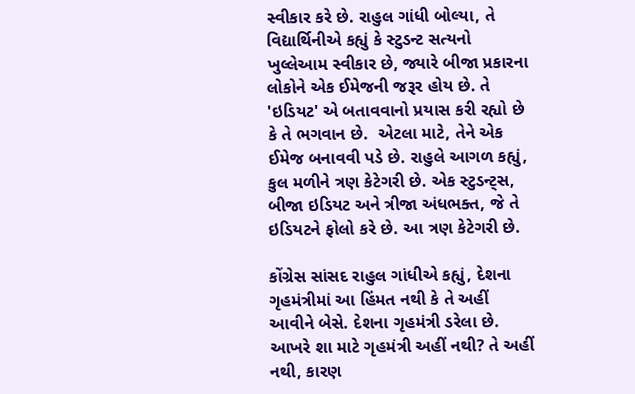સ્વીકાર કરે છે. રાહુલ ગાંધી બોલ્યા, તે વિદ્યાર્થિનીએ કહ્યું કે સ્ટુડન્ટ સત્યનો ખુલ્લેઆમ સ્વીકાર છે, જ્યારે બીજા પ્રકારના લોકોને એક ઈમેજની જરૂર હોય છે. તે 'ઇડિયટ' એ બતાવવાનો પ્રયાસ કરી રહ્યો છે કે તે ભગવાન છે.  એટલા માટે, તેને એક ઈમેજ બનાવવી પડે છે. રાહુલે આગળ કહ્યું, કુલ મળીને ત્રણ કેટેગરી છે. એક સ્ટુડન્ટ્સ, બીજા ઇડિયટ અને ત્રીજા અંધભક્ત, જે તે ઇડિયટને ફોલો કરે છે. આ ત્રણ કેટેગરી છે.

કોંગ્રેસ સાંસદ રાહુલ ગાંધીએ કહ્યું, દેશના ગૃહમંત્રીમાં આ હિંમત નથી કે તે અહીં આવીને બેસે. દેશના ગૃહમંત્રી ડરેલા છે. આખરે શા માટે ગૃહમંત્રી અહીં નથી? તે અહીં નથી, કારણ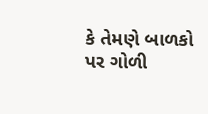કે તેમણે બાળકો પર ગોળી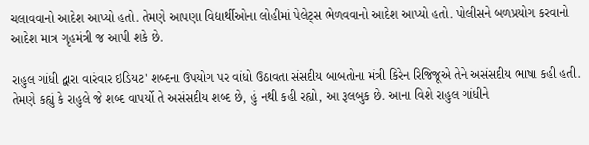ચલાવવાનો આદેશ આપ્યો હતો. તેમણે આપણા વિદ્યાર્થીઓના લોહીમાં પેલેટ્સ ભેળવવાનો આદેશ આપ્યો હતો. પોલીસને બળપ્રયોગ કરવાનો આદેશ માત્ર ગૃહમંત્રી જ આપી શકે છે.

રાહુલ ગાંધી દ્વારા વારંવાર ઇડિયટ' શબ્દના ઉપયોગ પર વાંધો ઉઠાવતા સંસદીય બાબતોના મંત્રી કિરેન રિજિજૂએ તેને અસંસદીય ભાષા કહી હતી. તેમણે કહ્યું કે રાહુલે જે શબ્દ વાપર્યો તે અસંસદીય શબ્દ છે, હું નથી કહી રહ્યો, આ રૂલબુક છે. આના વિશે રાહુલ ગાંધીને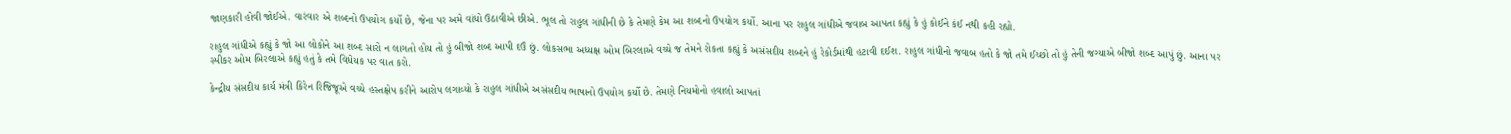જાણકારી હોવી જોઈએ. વારંવાર એ શબ્દનો ઉપયોગ કર્યો છે, જેના પર અમે વાંધો ઉઠાવીએ છીએ. ભૂલ તો રાહુલ ગાંધીની છે કે તેમણે કેમ આ શબ્દનો ઉપયોગ કર્યો. આના પર રાહુલ ગાંધીએ જવાબ આપતા કહ્યું કે હું કોઈને કંઈ નથી કહી રહ્યો.

રાહુલ ગાંધીએ કહ્યું કે જો આ લોકોને આ શબ્દ સારો ન લાગતો હોય તો હું બીજો શબ્દ આપી દઉં છું. લોકસભા અધ્યક્ષ ઓમ બિરલાએ વચ્ચે જ તેમને રોકતા કહ્યું કે અસંસદીય શબ્દને હું રેકોર્ડમાંથી હટાવી દઈશ. રાહુલ ગાંધીનો જવાબ હતો કે જો તમે ઈચ્છો તો હું તેની જગ્યાએ બીજો શબ્દ આપું છું. આના પર સ્પીકર ઓમ બિરલાએ કહ્યું હતું કે તમે વિધેયક પર વાત કરો.

કેન્દ્રીય સંસદીય કાર્ય મંત્રી કિરેન રિજિજૂએ વચ્ચે હસ્તક્ષેપ કરીને આરોપ લગાવ્યો કે રાહુલ ગાંધીએ અસંસદીય ભાષાનો ઉપયોગ કર્યો છે. તેમણે નિયમોનો હવાલો આપતાં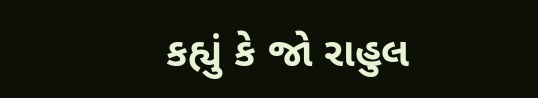કહ્યું કે જો રાહુલ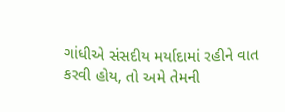ગાંધીએ સંસદીય મર્યાદામાં રહીને વાત કરવી હોય, તો અમે તેમની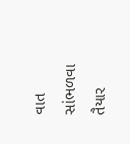વાત સાંભળવા તૈયાર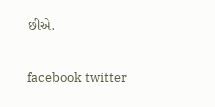છીએ.

facebook twitter